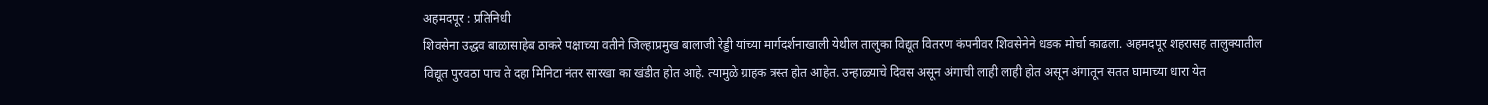अहमदपूर : प्रतिनिधी
शिवसेना उद्धव बाळासाहेब ठाकरे पक्षाच्या वतीने जिल्हाप्रमुख बालाजी रेड्डी यांच्या मार्गदर्शनाखाली येथील तालुका विद्यूत वितरण कंपनीवर शिवसेनेने धडक मोर्चा काढला. अहमदपूर शहरासह तालुक्यातील विद्यूत पुरवठा पाच ते दहा मिनिटा नंतर सारखा का खंडीत होत आहे. त्यामुळे ग्राहक त्रस्त होत आहेत. उन्हाळ्याचे दिवस असून अंगाची लाही लाही होत असून अंगातून सतत घामाच्या धारा येत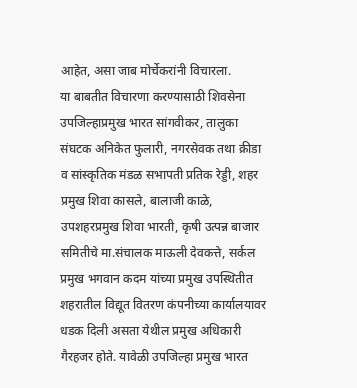आहेत, असा जाब मोर्चेकरांनी विचारला.
या बाबतीत विचारणा करण्यासाठी शिवसेना उपजिल्हाप्रमुख भारत सांगवीकर, तालुका संघटक अनिकेत फुलारी, नगरसेवक तथा क्रीडा व सांस्कृतिक मंडळ सभापती प्रतिक रेड्डी, शहर प्रमुख शिवा कासले, बालाजी काळे, उपशहरप्रमुख शिवा भारती, कृषी उत्पन्न बाजार समितीचे मा.संचालक माऊली देवकत्ते, सर्कल प्रमुख भगवान कदम यांच्या प्रमुख उपस्थितीत शहरातील विद्यूत वितरण कंपनीच्या कार्यालयावर धडक दिली असता येथील प्रमुख अधिकारी गैरहजर होते. यावेळी उपजिल्हा प्रमुख भारत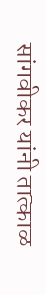सांगवीकर यांनी तात्काळ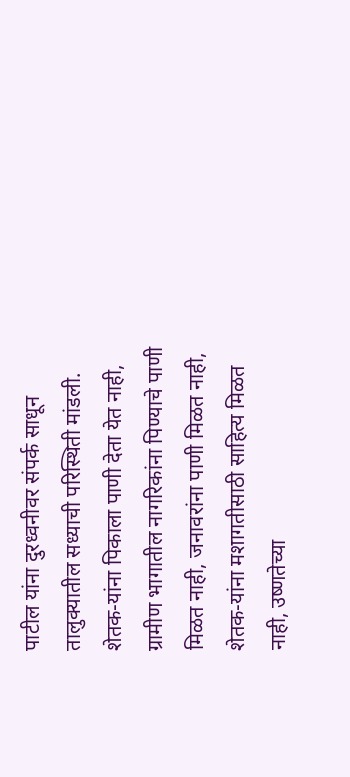पाटील यांना दुरध्वनीवर संपर्क साधून तालुक्यातील सध्याची परिस्थिती मांडली. शेतक-यांना पिकाला पाणी देता येत नाही, ग्रामीण भागातील नागरिकांना पिण्याचे पाणी मिळत नाही, जनावरांना पाणी मिळत नाही, शेतक-यांना मशागतीसाठी साहित्य मिळत नाही, उष्णतेच्या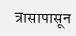त्रासापासून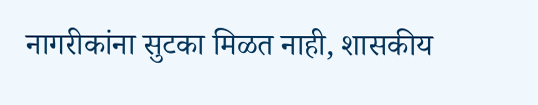नागरीकांना सुटका मिळत नाही, शासकीय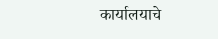कार्यालयाचे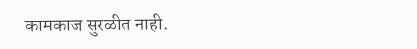कामकाज सुरळीत नाही.